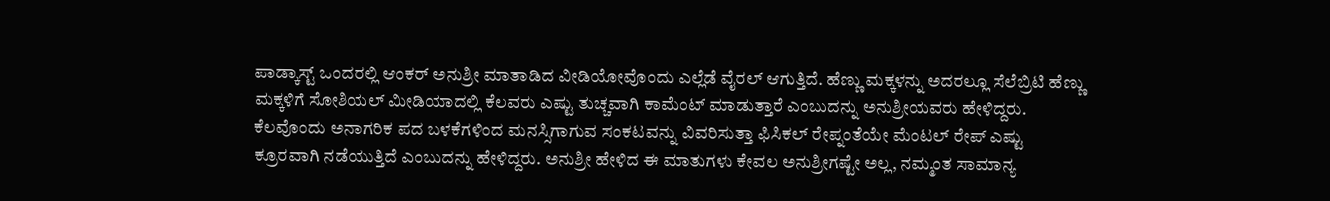ಪಾಡ್ಕಾಸ್ಟ್ ಒಂದರಲ್ಲಿ ಆಂಕರ್ ಅನುಶ್ರೀ ಮಾತಾಡಿದ ವೀಡಿಯೋವೊಂದು ಎಲ್ಲೆಡೆ ವೈರಲ್ ಆಗುತ್ತಿದೆ. ಹೆಣ್ಣು ಮಕ್ಕಳನ್ನು ಅದರಲ್ಲೂ ಸೆಲೆಬ್ರಿಟಿ ಹೆಣ್ಣು ಮಕ್ಕಳಿಗೆ ಸೋಶಿಯಲ್ ಮೀಡಿಯಾದಲ್ಲಿ ಕೆಲವರು ಎಷ್ಟು ತುಚ್ಚವಾಗಿ ಕಾಮೆಂಟ್ ಮಾಡುತ್ತಾರೆ ಎಂಬುದನ್ನು ಅನುಶ್ರೀಯವರು ಹೇಳಿದ್ದರು. ಕೆಲವೊಂದು ಅನಾಗರಿಕ ಪದ ಬಳಕೆಗಳಿಂದ ಮನಸ್ಸಿಗಾಗುವ ಸಂಕಟವನ್ನು ವಿವರಿಸುತ್ತಾ ಫಿಸಿಕಲ್ ರೇಪ್ನಂತೆಯೇ ಮೆಂಟಲ್ ರೇಪ್ ಎಷ್ಟು ಕ್ರೂರವಾಗಿ ನಡೆಯುತ್ತಿದೆ ಎಂಬುದನ್ನು ಹೇಳಿದ್ದರು. ಅನುಶ್ರೀ ಹೇಳಿದ ಈ ಮಾತುಗಳು ಕೇವಲ ಅನುಶ್ರೀಗಷ್ಟೇ ಅಲ್ಲ, ನಮ್ಮಂತ ಸಾಮಾನ್ಯ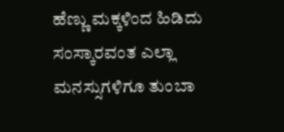ಹೆಣ್ಣು ಮಕ್ಕಳಿಂದ ಹಿಡಿದು ಸಂಸ್ಕಾರವಂತ ಎಲ್ಲಾ ಮನಸ್ಸುಗಳಿಗೂ ತುಂಬಾ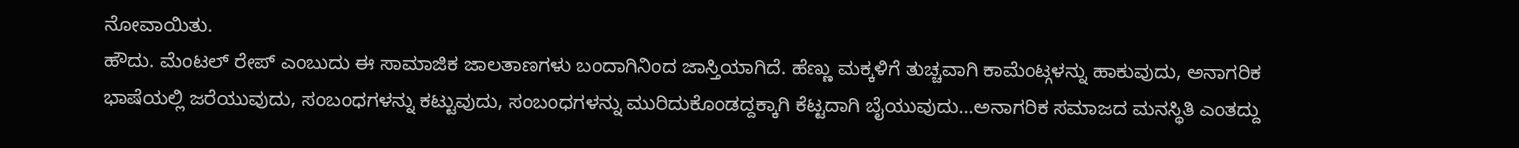ನೋವಾಯಿತು.
ಹೌದು. ಮೆಂಟಲ್ ರೇಪ್ ಎಂಬುದು ಈ ಸಾಮಾಜಿಕ ಜಾಲತಾಣಗಳು ಬಂದಾಗಿನಿಂದ ಜಾಸ್ತಿಯಾಗಿದೆ. ಹೆಣ್ಣು ಮಕ್ಕಳಿಗೆ ತುಚ್ಚವಾಗಿ ಕಾಮೆಂಟ್ಗಳನ್ನು ಹಾಕುವುದು, ಅನಾಗರಿಕ ಭಾಷೆಯಲ್ಲಿ ಜರೆಯುವುದು, ಸಂಬಂಧಗಳನ್ನು ಕಟ್ಟುವುದು, ಸಂಬಂಧಗಳನ್ನು ಮುರಿದುಕೊಂಡದ್ದಕ್ಕಾಗಿ ಕೆಟ್ಟದಾಗಿ ಬೈಯುವುದು…ಅನಾಗರಿಕ ಸಮಾಜದ ಮನಸ್ಥಿತಿ ಎಂತದ್ದು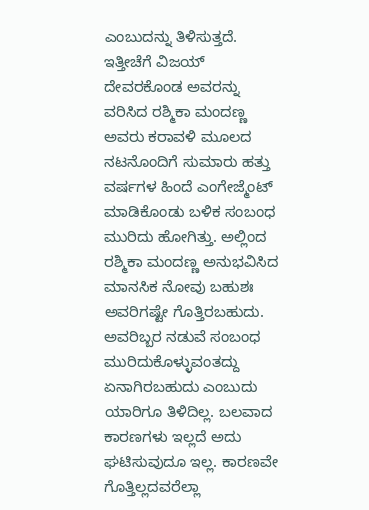ಎಂಬುದನ್ನು ತಿಳಿಸುತ್ತದೆ.
ಇತ್ತೀಚೆಗೆ ವಿಜಯ್ ದೇವರಕೊಂಡ ಅವರನ್ನು ವರಿಸಿದ ರಶ್ಮಿಕಾ ಮಂದಣ್ಣ ಅವರು ಕರಾವಳಿ ಮೂಲದ ನಟನೊಂದಿಗೆ ಸುಮಾರು ಹತ್ತು ವರ್ಷಗಳ ಹಿಂದೆ ಎಂಗೇಜ್ಮೆಂಟ್ ಮಾಡಿಕೊಂಡು ಬಳಿಕ ಸಂಬಂಧ ಮುರಿದು ಹೋಗಿತ್ತು. ಅಲ್ಲಿಂದ ರಶ್ಮಿಕಾ ಮಂದಣ್ಣ ಅನುಭವಿಸಿದ ಮಾನಸಿಕ ನೋವು ಬಹುಶಃ ಅವರಿಗಷ್ಟೇ ಗೊತ್ತಿರಬಹುದು. ಅವರಿಬ್ಬರ ನಡುವೆ ಸಂಬಂಧ ಮುರಿದುಕೊಳ್ಳುವಂತದ್ದು ಏನಾಗಿರಬಹುದು ಎಂಬುದು ಯಾರಿಗೂ ತಿಳಿದಿಲ್ಲ. ಬಲವಾದ ಕಾರಣಗಳು ಇಲ್ಲದೆ ಅದು ಘಟಿಸುವುದೂ ಇಲ್ಲ. ಕಾರಣವೇ ಗೊತ್ತಿಲ್ಲದವರೆಲ್ಲಾ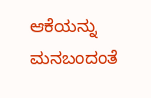ಆಕೆಯನ್ನು ಮನಬಂದಂತೆ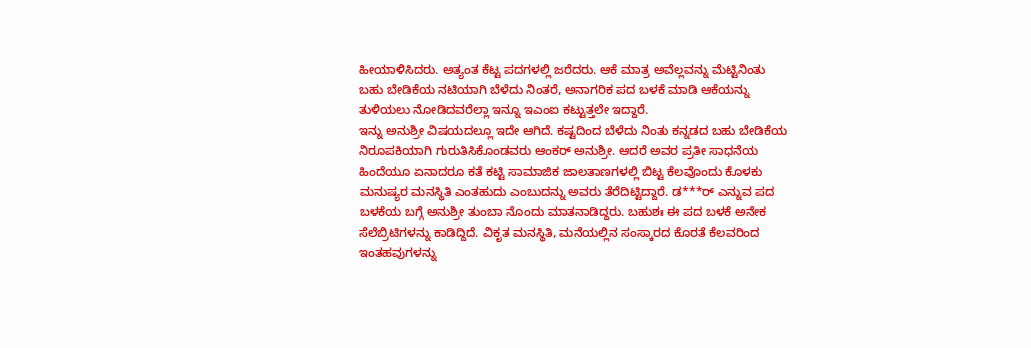ಹೀಯಾಳಿಸಿದರು. ಅತ್ಯಂತ ಕೆಟ್ಟ ಪದಗಳಲ್ಲಿ ಜರೆದರು. ಆಕೆ ಮಾತ್ರ ಅವೆಲ್ಲವನ್ನು ಮೆಟ್ಟಿನಿಂತು ಬಹು ಬೇಡಿಕೆಯ ನಟಿಯಾಗಿ ಬೆಳೆದು ನಿಂತರೆ, ಅನಾಗರಿಕ ಪದ ಬಳಕೆ ಮಾಡಿ ಆಕೆಯನ್ನು ತುಳಿಯಲು ನೋಡಿದವರೆಲ್ಲಾ ಇನ್ನೂ ಇಎಂಐ ಕಟ್ಟುತ್ತಲೇ ಇದ್ದಾರೆ.
ಇನ್ನು ಅನುಶ್ರೀ ವಿಷಯದಲ್ಲೂ ಇದೇ ಆಗಿದೆ. ಕಷ್ಟದಿಂದ ಬೆಳೆದು ನಿಂತು ಕನ್ನಡದ ಬಹು ಬೇಡಿಕೆಯ ನಿರೂಪಕಿಯಾಗಿ ಗುರುತಿಸಿಕೊಂಡವರು ಆಂಕರ್ ಅನುಶ್ರೀ. ಆದರೆ ಅವರ ಪ್ರತೀ ಸಾಧನೆಯ ಹಿಂದೆಯೂ ಏನಾದರೂ ಕತೆ ಕಟ್ಟಿ ಸಾಮಾಜಿಕ ಜಾಲತಾಣಗಳಲ್ಲಿ ಬಿಟ್ಟ ಕೆಲವೊಂದು ಕೊಳಕು ಮನುಷ್ಯರ ಮನಸ್ಥಿತಿ ಎಂತಹುದು ಎಂಬುದನ್ನು ಅವರು ತೆರೆದಿಟ್ಟಿದ್ದಾರೆ. ಡ***ರ್ ಎನ್ನುವ ಪದ ಬಳಕೆಯ ಬಗ್ಗೆ ಅನುಶ್ರೀ ತುಂಬಾ ನೊಂದು ಮಾತನಾಡಿದ್ದರು. ಬಹುಶಃ ಈ ಪದ ಬಳಕೆ ಅನೇಕ ಸೆಲೆಬ್ರಿಟಿಗಳನ್ನು ಕಾಡಿದ್ದಿದೆ. ವಿಕೃತ ಮನಸ್ಥಿತಿ, ಮನೆಯಲ್ಲಿನ ಸಂಸ್ಕಾರದ ಕೊರತೆ ಕೆಲವರಿಂದ ಇಂತಹವುಗಳನ್ನು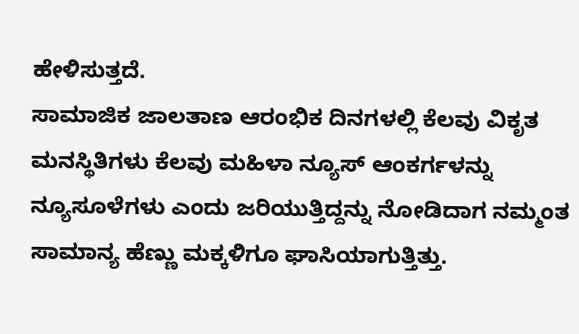ಹೇಳಿಸುತ್ತದೆ.
ಸಾಮಾಜಿಕ ಜಾಲತಾಣ ಆರಂಭಿಕ ದಿನಗಳಲ್ಲಿ ಕೆಲವು ವಿಕೃತ ಮನಸ್ಥಿತಿಗಳು ಕೆಲವು ಮಹಿಳಾ ನ್ಯೂಸ್ ಆಂಕರ್ಗಳನ್ನು ನ್ಯೂಸೂಳೆಗಳು ಎಂದು ಜರಿಯುತ್ತಿದ್ದನ್ನು ನೋಡಿದಾಗ ನಮ್ಮಂತ ಸಾಮಾನ್ಯ ಹೆಣ್ಣು ಮಕ್ಕಳಿಗೂ ಘಾಸಿಯಾಗುತ್ತಿತ್ತು.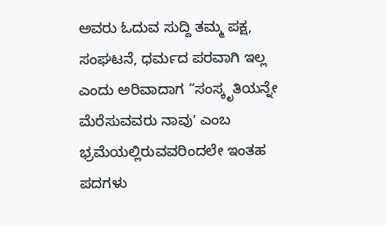ಅವರು ಓದುವ ಸುದ್ದಿ ತಮ್ಮ ಪಕ್ಷ, ಸಂಘಟನೆ, ಧರ್ಮದ ಪರವಾಗಿ ಇಲ್ಲ ಎಂದು ಅರಿವಾದಾಗ “ಸಂಸ್ಕೃತಿಯನ್ನೇ ಮೆರೆಸುವವರು ನಾವುʼ ಎಂಬ ಭ್ರಮೆಯಲ್ಲಿರುವವರಿಂದಲೇ ಇಂತಹ ಪದಗಳು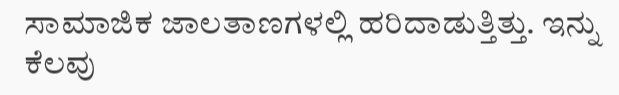ಸಾಮಾಜಿಕ ಜಾಲತಾಣಗಳಲ್ಲಿ ಹರಿದಾಡುತ್ತಿತ್ತು. ಇನ್ನು ಕೆಲವು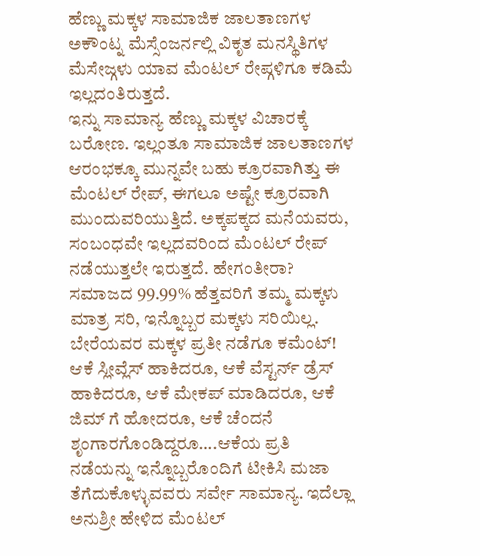ಹೆಣ್ಣು ಮಕ್ಕಳ ಸಾಮಾಜಿಕ ಜಾಲತಾಣಗಳ ಅಕೌಂಟ್ನ ಮೆಸ್ಸೆಂಜರ್ನಲ್ಲಿ ವಿಕೃತ ಮನಸ್ಥಿತಿಗಳ ಮೆಸೇಜ್ಗಳು ಯಾವ ಮೆಂಟಲ್ ರೇಪ್ಗಳಿಗೂ ಕಡಿಮೆ ಇಲ್ಲದಂತಿರುತ್ತದೆ.
ಇನ್ನು ಸಾಮಾನ್ಯ ಹೆಣ್ಣು ಮಕ್ಕಳ ವಿಚಾರಕ್ಕೆ ಬರೋಣ. ಇಲ್ಲಂತೂ ಸಾಮಾಜಿಕ ಜಾಲತಾಣಗಳ ಆರಂಭಕ್ಕೂ ಮುನ್ನವೇ ಬಹು ಕ್ರೂರವಾಗಿತ್ತು ಈ ಮೆಂಟಲ್ ರೇಪ್, ಈಗಲೂ ಅಷ್ಟೇ ಕ್ರೂರವಾಗಿ ಮುಂದುವರಿಯುತ್ತಿದೆ. ಅಕ್ಕಪಕ್ಕದ ಮನೆಯವರು, ಸಂಬಂಧವೇ ಇಲ್ಲದವರಿಂದ ಮೆಂಟಲ್ ರೇಪ್ ನಡೆಯುತ್ತಲೇ ಇರುತ್ತದೆ. ಹೇಗಂತೀರಾ? ಸಮಾಜದ 99.99% ಹೆತ್ತವರಿಗೆ ತಮ್ಮ ಮಕ್ಕಳು ಮಾತ್ರ ಸರಿ, ಇನ್ನೊಬ್ಬರ ಮಕ್ಕಳು ಸರಿಯಿಲ್ಲ. ಬೇರೆಯವರ ಮಕ್ಕಳ ಪ್ರತೀ ನಡೆಗೂ ಕಮೆಂಟ್! ಆಕೆ ಸ್ಲೀವ್ಲೆಸ್ ಹಾಕಿದರೂ, ಆಕೆ ವೆಸ್ಟರ್ನ್ ಡ್ರೆಸ್ ಹಾಕಿದರೂ, ಆಕೆ ಮೇಕಪ್ ಮಾಡಿದರೂ, ಆಕೆ ಜಿಮ್ ಗೆ ಹೋದರೂ, ಆಕೆ ಚೆಂದನೆ ಶೃಂಗಾರಗೊಂಡಿದ್ದರೂ….ಆಕೆಯ ಪ್ರತಿ ನಡೆಯನ್ನು ಇನ್ನೊಬ್ಬರೊಂದಿಗೆ ಟೀಕಿಸಿ ಮಜಾ ತೆಗೆದುಕೊಳ್ಳುವವರು ಸರ್ವೇ ಸಾಮಾನ್ಯ. ಇದೆಲ್ಲಾ ಅನುಶ್ರೀ ಹೇಳಿದ ಮೆಂಟಲ್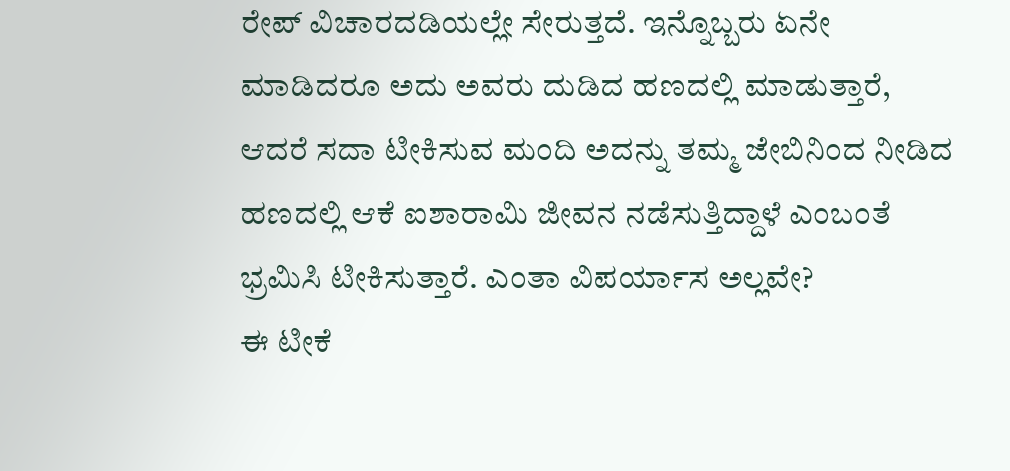ರೇಪ್ ವಿಚಾರದಡಿಯಲ್ಲೇ ಸೇರುತ್ತದೆ. ಇನ್ನೊಬ್ಬರು ಏನೇ ಮಾಡಿದರೂ ಅದು ಅವರು ದುಡಿದ ಹಣದಲ್ಲಿ ಮಾಡುತ್ತಾರೆ, ಆದರೆ ಸದಾ ಟೀಕಿಸುವ ಮಂದಿ ಅದನ್ನು ತಮ್ಮ ಜೇಬಿನಿಂದ ನೀಡಿದ ಹಣದಲ್ಲಿ ಆಕೆ ಐಶಾರಾಮಿ ಜೀವನ ನಡೆಸುತ್ತಿದ್ದಾಳೆ ಎಂಬಂತೆ ಭ್ರಮಿಸಿ ಟೀಕಿಸುತ್ತಾರೆ. ಎಂತಾ ವಿಪರ್ಯಾಸ ಅಲ್ಲವೇ?
ಈ ಟೀಕೆ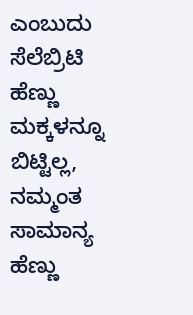ಎಂಬುದು ಸೆಲೆಬ್ರಿಟಿ ಹೆಣ್ಣು ಮಕ್ಕಳನ್ನೂ ಬಿಟ್ಟಿಲ್ಲ, ನಮ್ಮಂತ ಸಾಮಾನ್ಯ ಹೆಣ್ಣು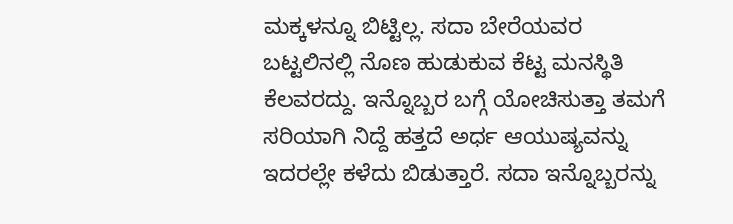ಮಕ್ಕಳನ್ನೂ ಬಿಟ್ಟಿಲ್ಲ. ಸದಾ ಬೇರೆಯವರ ಬಟ್ಟಲಿನಲ್ಲಿ ನೊಣ ಹುಡುಕುವ ಕೆಟ್ಟ ಮನಸ್ಥಿತಿ ಕೆಲವರದ್ದು. ಇನ್ನೊಬ್ಬರ ಬಗ್ಗೆ ಯೋಚಿಸುತ್ತಾ ತಮಗೆ ಸರಿಯಾಗಿ ನಿದ್ದೆ ಹತ್ತದೆ ಅರ್ಧ ಆಯುಷ್ಯವನ್ನು ಇದರಲ್ಲೇ ಕಳೆದು ಬಿಡುತ್ತಾರೆ. ಸದಾ ಇನ್ನೊಬ್ಬರನ್ನು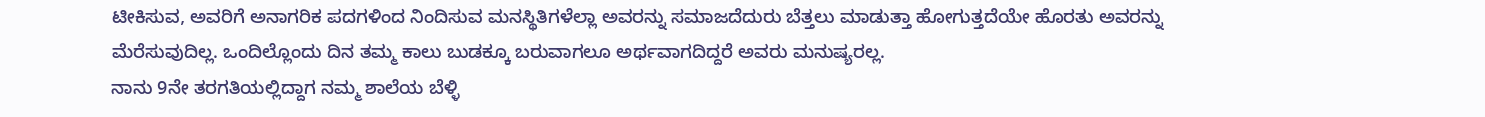ಟೀಕಿಸುವ, ಅವರಿಗೆ ಅನಾಗರಿಕ ಪದಗಳಿಂದ ನಿಂದಿಸುವ ಮನಸ್ಥಿತಿಗಳೆಲ್ಲಾ ಅವರನ್ನು ಸಮಾಜದೆದುರು ಬೆತ್ತಲು ಮಾಡುತ್ತಾ ಹೋಗುತ್ತದೆಯೇ ಹೊರತು ಅವರನ್ನು ಮೆರೆಸುವುದಿಲ್ಲ. ಒಂದಿಲ್ಲೊಂದು ದಿನ ತಮ್ಮ ಕಾಲು ಬುಡಕ್ಕೂ ಬರುವಾಗಲೂ ಅರ್ಥವಾಗದಿದ್ದರೆ ಅವರು ಮನುಷ್ಯರಲ್ಲ.
ನಾನು 9ನೇ ತರಗತಿಯಲ್ಲಿದ್ದಾಗ ನಮ್ಮ ಶಾಲೆಯ ಬೆಳ್ಳಿ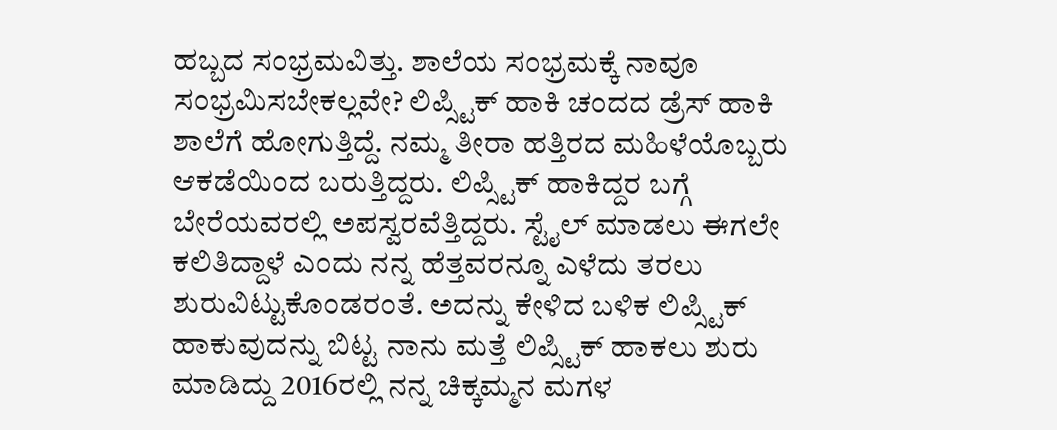ಹಬ್ಬದ ಸಂಭ್ರಮವಿತ್ತು. ಶಾಲೆಯ ಸಂಭ್ರಮಕ್ಕೆ ನಾವೂ ಸಂಭ್ರಮಿಸಬೇಕಲ್ಲವೇ? ಲಿಪ್ಸ್ಟಿಕ್ ಹಾಕಿ ಚಂದದ ಡ್ರೆಸ್ ಹಾಕಿ ಶಾಲೆಗೆ ಹೋಗುತ್ತಿದ್ದೆ. ನಮ್ಮ ತೀರಾ ಹತ್ತಿರದ ಮಹಿಳೆಯೊಬ್ಬರು ಆಕಡೆಯಿಂದ ಬರುತ್ತಿದ್ದರು. ಲಿಪ್ಸ್ಟಿಕ್ ಹಾಕಿದ್ದರ ಬಗ್ಗೆ ಬೇರೆಯವರಲ್ಲಿ ಅಪಸ್ವರವೆತ್ತಿದ್ದರು. ಸ್ಟೈಲ್ ಮಾಡಲು ಈಗಲೇ ಕಲಿತಿದ್ದಾಳೆ ಎಂದು ನನ್ನ ಹೆತ್ತವರನ್ನೂ ಎಳೆದು ತರಲು ಶುರುವಿಟ್ಟುಕೊಂಡರಂತೆ. ಅದನ್ನು ಕೇಳಿದ ಬಳಿಕ ಲಿಪ್ಸ್ಟಿಕ್ ಹಾಕುವುದನ್ನು ಬಿಟ್ಟ ನಾನು ಮತ್ತೆ ಲಿಪ್ಸ್ಟಿಕ್ ಹಾಕಲು ಶುರು ಮಾಡಿದ್ದು 2016ರಲ್ಲಿ ನನ್ನ ಚಿಕ್ಕಮ್ಮನ ಮಗಳ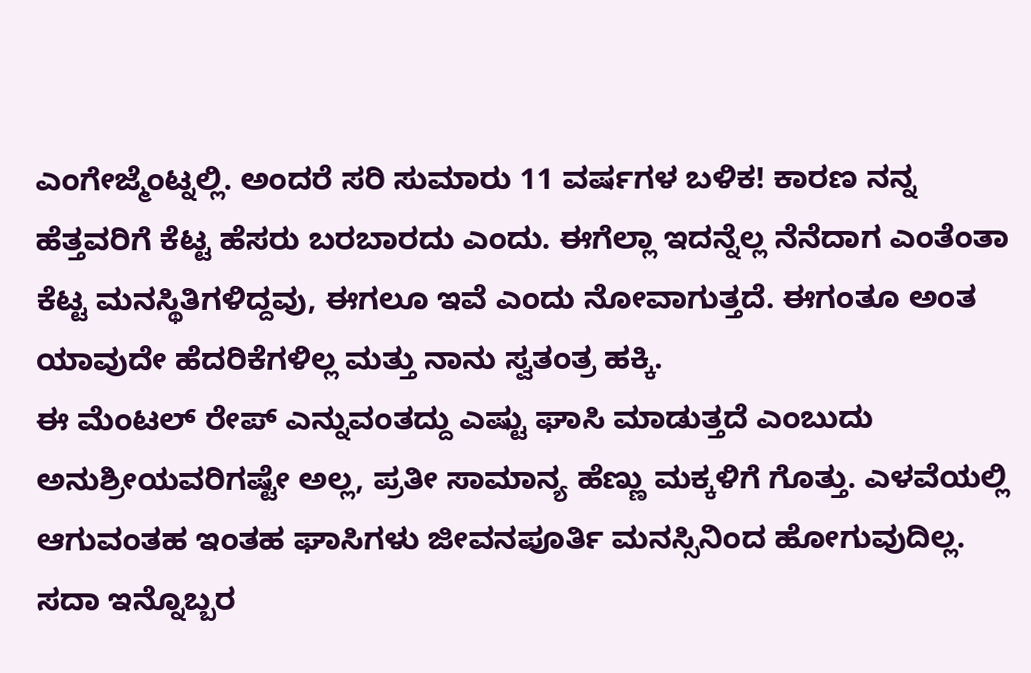ಎಂಗೇಜ್ಮೆಂಟ್ನಲ್ಲಿ. ಅಂದರೆ ಸರಿ ಸುಮಾರು 11 ವರ್ಷಗಳ ಬಳಿಕ! ಕಾರಣ ನನ್ನ ಹೆತ್ತವರಿಗೆ ಕೆಟ್ಟ ಹೆಸರು ಬರಬಾರದು ಎಂದು. ಈಗೆಲ್ಲಾ ಇದನ್ನೆಲ್ಲ ನೆನೆದಾಗ ಎಂತೆಂತಾ ಕೆಟ್ಟ ಮನಸ್ಥಿತಿಗಳಿದ್ದವು, ಈಗಲೂ ಇವೆ ಎಂದು ನೋವಾಗುತ್ತದೆ. ಈಗಂತೂ ಅಂತ ಯಾವುದೇ ಹೆದರಿಕೆಗಳಿಲ್ಲ ಮತ್ತು ನಾನು ಸ್ವತಂತ್ರ ಹಕ್ಕಿ.
ಈ ಮೆಂಟಲ್ ರೇಪ್ ಎನ್ನುವಂತದ್ದು ಎಷ್ಟು ಘಾಸಿ ಮಾಡುತ್ತದೆ ಎಂಬುದು ಅನುಶ್ರೀಯವರಿಗಷ್ಟೇ ಅಲ್ಲ, ಪ್ರತೀ ಸಾಮಾನ್ಯ ಹೆಣ್ಣು ಮಕ್ಕಳಿಗೆ ಗೊತ್ತು. ಎಳವೆಯಲ್ಲಿ ಆಗುವಂತಹ ಇಂತಹ ಘಾಸಿಗಳು ಜೀವನಪೂರ್ತಿ ಮನಸ್ಸಿನಿಂದ ಹೋಗುವುದಿಲ್ಲ. ಸದಾ ಇನ್ನೊಬ್ಬರ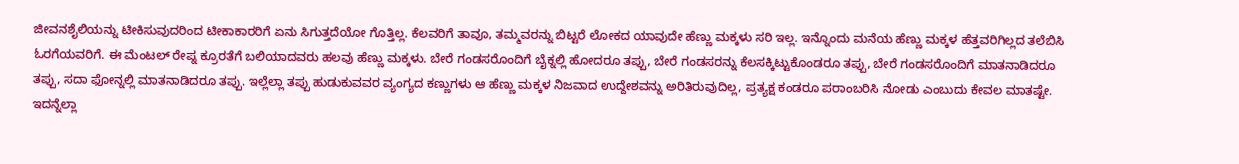ಜೀವನಶೈಲಿಯನ್ನು ಟೀಕಿಸುವುದರಿಂದ ಟೀಕಾಕಾರರಿಗೆ ಏನು ಸಿಗುತ್ತದೆಯೋ ಗೊತ್ತಿಲ್ಲ. ಕೆಲವರಿಗೆ ತಾವೂ, ತಮ್ಮವರನ್ನು ಬಿಟ್ಟರೆ ಲೋಕದ ಯಾವುದೇ ಹೆಣ್ಣು ಮಕ್ಕಳು ಸರಿ ಇಲ್ಲ. ಇನ್ನೊಂದು ಮನೆಯ ಹೆಣ್ಣು ಮಕ್ಕಳ ಹೆತ್ತವರಿಗಿಲ್ಲದ ತಲೆಬಿಸಿ ಓರಗೆಯವರಿಗೆ. ಈ ಮೆಂಟಲ್ ರೇಪ್ನ ಕ್ರೂರತೆಗೆ ಬಲಿಯಾದವರು ಹಲವು ಹೆಣ್ಣು ಮಕ್ಕಳು. ಬೇರೆ ಗಂಡಸರೊಂದಿಗೆ ಬೈಕ್ನಲ್ಲಿ ಹೋದರೂ ತಪ್ಪು, ಬೇರೆ ಗಂಡಸರನ್ನು ಕೆಲಸಕ್ಕಿಟ್ಟುಕೊಂಡರೂ ತಪ್ಪು, ಬೇರೆ ಗಂಡಸರೊಂದಿಗೆ ಮಾತನಾಡಿದರೂ ತಪ್ಪು, ಸದಾ ಫೋನ್ನಲ್ಲಿ ಮಾತನಾಡಿದರೂ ತಪ್ಪು. ಇಲ್ಲೆಲ್ಲಾ ತಪ್ಪು ಹುಡುಕುವವರ ವ್ಯಂಗ್ಯದ ಕಣ್ಣುಗಳು ಆ ಹೆಣ್ಣು ಮಕ್ಕಳ ನಿಜವಾದ ಉದ್ದೇಶವನ್ನು ಅರಿತಿರುವುದಿಲ್ಲ, ಪ್ರತ್ಯಕ್ಷ ಕಂಡರೂ ಪರಾಂಬರಿಸಿ ನೋಡು ಎಂಬುದು ಕೇವಲ ಮಾತಷ್ಟೇ. ಇದನ್ನೆಲ್ಲಾ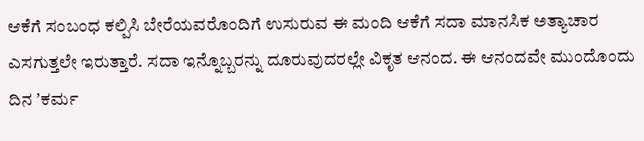ಆಕೆಗೆ ಸಂಬಂಧ ಕಲ್ಪಿಸಿ ಬೇರೆಯವರೊಂದಿಗೆ ಉಸುರುವ ಈ ಮಂದಿ ಆಕೆಗೆ ಸದಾ ಮಾನಸಿಕ ಅತ್ಯಾಚಾರ ಎಸಗುತ್ತಲೇ ಇರುತ್ತಾರೆ. ಸದಾ ಇನ್ನೊಬ್ಬರನ್ನು ದೂರುವುದರಲ್ಲೇ ವಿಕೃತ ಆನಂದ. ಈ ಆನಂದವೇ ಮುಂದೊಂದು ದಿನ ʼಕರ್ಮ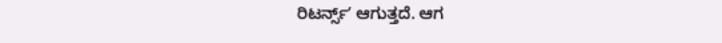ರಿಟರ್ನ್ಸ್ʼ ಆಗುತ್ತದೆ. ಆಗ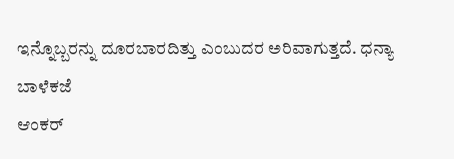ಇನ್ನೊಬ್ಬರನ್ನು ದೂರಬಾರದಿತ್ತು ಎಂಬುದರ ಅರಿವಾಗುತ್ತದೆ. ಧನ್ಯಾ ಬಾಳೆಕಜೆ
ಆಂಕರ್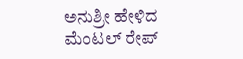ಅನುಶ್ರೀ ಹೇಳಿದ ಮೆಂಟಲ್ ರೇಪ್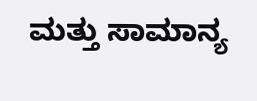ಮತ್ತು ಸಾಮಾನ್ಯ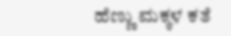ಹೆಣ್ಣು ಮಕ್ಕಳ ಕತೆ